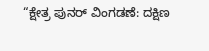“ಕ್ಷೇತ್ರ ಪುನರ್ ವಿಂಗಡಣೆ: ದಕ್ಷಿಣ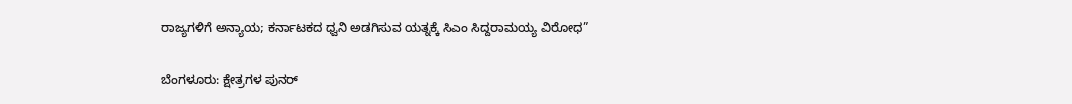ರಾಜ್ಯಗಳಿಗೆ ಅನ್ಯಾಯ; ಕರ್ನಾಟಕದ ಧ್ವನಿ ಅಡಗಿಸುವ ಯತ್ನಕ್ಕೆ ಸಿಎಂ ಸಿದ್ದರಾಮಯ್ಯ ವಿರೋಧ”

ಬೆಂಗಳೂರು: ಕ್ಷೇತ್ರಗಳ ಪುನರ್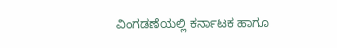ವಿಂಗಡಣೆಯಲ್ಲಿ ಕರ್ನಾಟಕ ಹಾಗೂ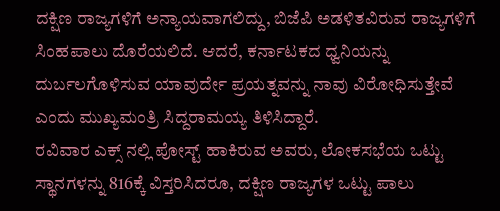ದಕ್ಷಿಣ ರಾಜ್ಯಗಳಿಗೆ ಅನ್ಯಾಯವಾಗಲಿದ್ದು, ಬಿಜೆಪಿ ಅಡಳಿತವಿರುವ ರಾಜ್ಯಗಳಿಗೆ ಸಿಂಹಪಾಲು ದೊರೆಯಲಿದೆ. ಆದರೆ, ಕರ್ನಾಟಕದ ಧ್ವನಿಯನ್ನು ದುರ್ಬಲಗೊಳಿಸುವ ಯಾವುರ್ದೇ ಪ್ರಯತ್ನವನ್ನು ನಾವು ವಿರೋಧಿಸುತ್ತೇವೆ ಎಂದು ಮುಖ್ಯಮಂತ್ರಿ ಸಿದ್ದರಾಮಯ್ಯ ತಿಳಿಸಿದ್ದಾರೆ.
ರವಿವಾರ ಎಕ್ಸ್ ನಲ್ಲಿ ಪೋಸ್ಟ್ ಹಾಕಿರುವ ಅವರು, ಲೋಕಸಭೆಯ ಒಟ್ಟು ಸ್ಥಾನಗಳನ್ನು 816ಕ್ಕೆ ವಿಸ್ತರಿಸಿದರೂ, ದಕ್ಷಿಣ ರಾಜ್ಯಗಳ ಒಟ್ಟು ಪಾಲು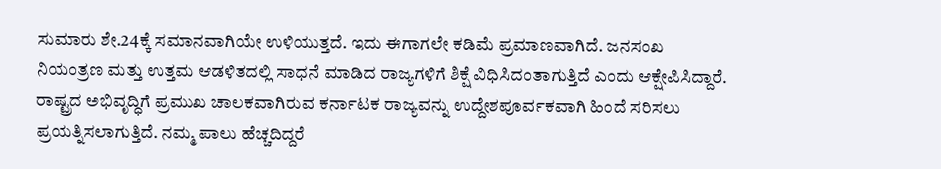ಸುಮಾರು ಶೇ.24ಕ್ಕೆ ಸಮಾನವಾಗಿಯೇ ಉಳಿಯುತ್ತದೆ. ಇದು ಈಗಾಗಲೇ ಕಡಿಮೆ ಪ್ರಮಾಣವಾಗಿದೆ. ಜನಸಂಖ ನಿಯಂತ್ರಣ ಮತ್ತು ಉತ್ತಮ ಆಡಳಿತದಲ್ಲಿ ಸಾಧನೆ ಮಾಡಿದ ರಾಜ್ಯಗಳಿಗೆ ಶಿಕ್ಷೆ ವಿಧಿಸಿದಂತಾಗುತ್ತಿದೆ ಎಂದು ಆಕ್ಷೇಪಿಸಿದ್ದಾರೆ.
ರಾಷ್ಟ್ರದ ಅಭಿವೃದ್ಧಿಗೆ ಪ್ರಮುಖ ಚಾಲಕವಾಗಿರುವ ಕರ್ನಾಟಕ ರಾಜ್ಯವನ್ನು ಉದ್ದೇಶಪೂರ್ವಕವಾಗಿ ಹಿಂದೆ ಸರಿಸಲು ಪ್ರಯತ್ನಿಸಲಾಗುತ್ತಿದೆ. ನಮ್ಮ ಪಾಲು ಹೆಚ್ಚದಿದ್ದರೆ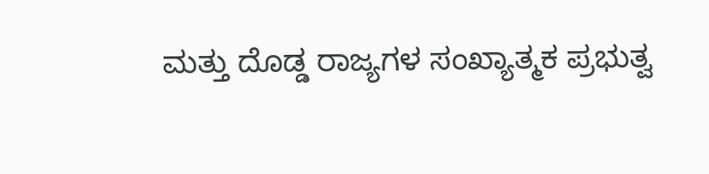ಮತ್ತು ದೊಡ್ಡ ರಾಜ್ಯಗಳ ಸಂಖ್ಯಾತ್ಮಕ ಪ್ರಭುತ್ವ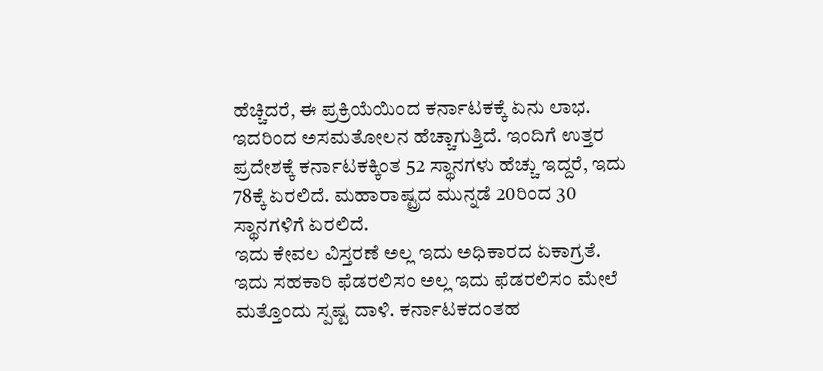ಹೆಚ್ಚಿದರೆ, ಈ ಪ್ರಕ್ರಿಯೆಯಿಂದ ಕರ್ನಾಟಕಕ್ಕೆ ಏನು ಲಾಭ. ಇದರಿಂದ ಅಸಮತೋಲನ ಹೆಚ್ಚಾಗುತ್ತಿದೆ. ಇಂದಿಗೆ ಉತ್ತರ ಪ್ರದೇಶಕ್ಕೆ ಕರ್ನಾಟಕಕ್ಕಿಂತ 52 ಸ್ಥಾನಗಳು ಹೆಚ್ಚು ಇದ್ದರೆ, ಇದು 78ಕ್ಕೆ ಏರಲಿದೆ. ಮಹಾರಾಷ್ಟ್ರದ ಮುನ್ನಡೆ 20ರಿಂದ 30 ಸ್ಥಾನಗಳಿಗೆ ಏರಲಿದೆ.
ಇದು ಕೇವಲ ವಿಸ್ತರಣೆ ಅಲ್ಲ ಇದು ಅಧಿಕಾರದ ಏಕಾಗ್ರತೆ. ಇದು ಸಹಕಾರಿ ಫೆಡರಲಿಸಂ ಅಲ್ಲ ಇದು ಫೆಡರಲಿಸಂ ಮೇಲೆ ಮತ್ತೊಂದು ಸ್ಪಷ್ಟ ದಾಳಿ. ಕರ್ನಾಟಕದಂತಹ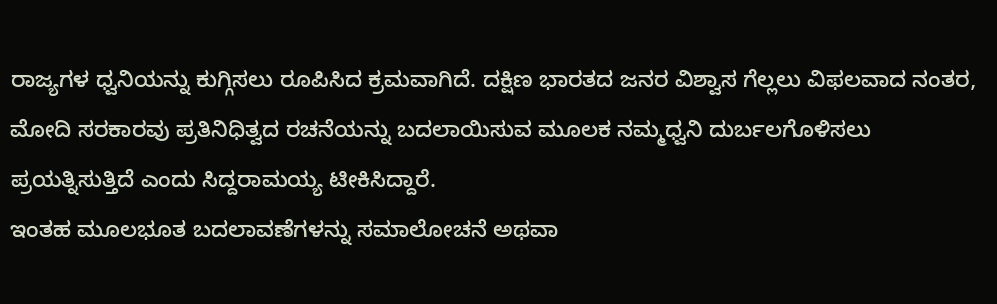ರಾಜ್ಯಗಳ ಧ್ವನಿಯನ್ನು ಕುಗ್ಗಿಸಲು ರೂಪಿಸಿದ ಕ್ರಮವಾಗಿದೆ. ದಕ್ಷಿಣ ಭಾರತದ ಜನರ ವಿಶ್ವಾಸ ಗೆಲ್ಲಲು ವಿಫಲವಾದ ನಂತರ, ಮೋದಿ ಸರಕಾರವು ಪ್ರತಿನಿಧಿತ್ವದ ರಚನೆಯನ್ನು ಬದಲಾಯಿಸುವ ಮೂಲಕ ನಮ್ಮಧ್ವನಿ ದುರ್ಬಲಗೊಳಿಸಲು ಪ್ರಯತ್ನಿಸುತ್ತಿದೆ ಎಂದು ಸಿದ್ದರಾಮಯ್ಯ ಟೀಕಿಸಿದ್ದಾರೆ.
ಇಂತಹ ಮೂಲಭೂತ ಬದಲಾವಣೆಗಳನ್ನು ಸಮಾಲೋಚನೆ ಅಥವಾ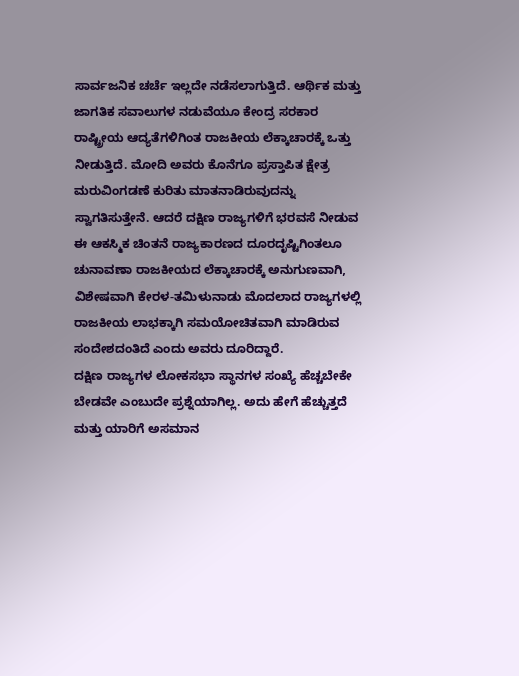ಸಾರ್ವಜನಿಕ ಚರ್ಚೆ ಇಲ್ಲದೇ ನಡೆಸಲಾಗುತ್ತಿದೆ. ಆರ್ಥಿಕ ಮತ್ತು ಜಾಗತಿಕ ಸವಾಲುಗಳ ನಡುವೆಯೂ ಕೇಂದ್ರ ಸರಕಾರ ರಾಷ್ಟ್ರೀಯ ಆದ್ಯತೆಗಳಿಗಿಂತ ರಾಜಕೀಯ ಲೆಕ್ಕಾಚಾರಕ್ಕೆ ಒತ್ತು ನೀಡುತ್ತಿದೆ. ಮೋದಿ ಅವರು ಕೊನೆಗೂ ಪ್ರಸ್ತಾಪಿತ ಕ್ಷೇತ್ರ ಮರುವಿಂಗಡಣೆ ಕುರಿತು ಮಾತನಾಡಿರುವುದನ್ನು ಸ್ವಾಗತಿಸುತ್ತೇನೆ. ಆದರೆ ದಕ್ಷಿಣ ರಾಜ್ಯಗಳಿಗೆ ಭರವಸೆ ನೀಡುವ ಈ ಆಕಸ್ಮಿಕ ಚಿಂತನೆ ರಾಜ್ಯಕಾರಣದ ದೂರದೃಷ್ಟಿಗಿಂತಲೂ ಚುನಾವಣಾ ರಾಜಕೀಯದ ಲೆಕ್ಕಾಚಾರಕ್ಕೆ ಅನುಗುಣವಾಗಿ, ವಿಶೇಷವಾಗಿ ಕೇರಳ-ತಮಿಳುನಾಡು ಮೊದಲಾದ ರಾಜ್ಯಗಳಲ್ಲಿ ರಾಜಕೀಯ ಲಾಭಕ್ಕಾಗಿ ಸಮಯೋಚಿತವಾಗಿ ಮಾಡಿರುವ ಸಂದೇಶದಂತಿದೆ ಎಂದು ಅವರು ದೂರಿದ್ದಾರೆ.
ದಕ್ಷಿಣ ರಾಜ್ಯಗಳ ಲೋಕಸಭಾ ಸ್ಥಾನಗಳ ಸಂಖ್ಯೆ ಹೆಚ್ಚಬೇಕೇ ಬೇಡವೇ ಎಂಬುದೇ ಪ್ರಶ್ನೆಯಾಗಿಲ್ಲ. ಅದು ಹೇಗೆ ಹೆಚ್ಚುತ್ತದೆ ಮತ್ತು ಯಾರಿಗೆ ಅಸಮಾನ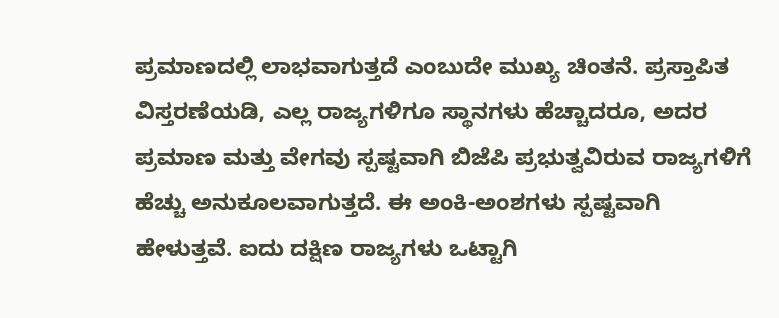ಪ್ರಮಾಣದಲ್ಲಿ ಲಾಭವಾಗುತ್ತದೆ ಎಂಬುದೇ ಮುಖ್ಯ ಚಿಂತನೆ. ಪ್ರಸ್ತಾಪಿತ ವಿಸ್ತರಣೆಯಡಿ, ಎಲ್ಲ ರಾಜ್ಯಗಳಿಗೂ ಸ್ಥಾನಗಳು ಹೆಚ್ಚಾದರೂ, ಅದರ ಪ್ರಮಾಣ ಮತ್ತು ವೇಗವು ಸ್ಪಷ್ಟವಾಗಿ ಬಿಜೆಪಿ ಪ್ರಭುತ್ವವಿರುವ ರಾಜ್ಯಗಳಿಗೆ ಹೆಚ್ಚು ಅನುಕೂಲವಾಗುತ್ತದೆ. ಈ ಅಂಕಿ-ಅಂಶಗಳು ಸ್ಪಷ್ಟವಾಗಿ ಹೇಳುತ್ತವೆ. ಐದು ದಕ್ಷಿಣ ರಾಜ್ಯಗಳು ಒಟ್ಟಾಗಿ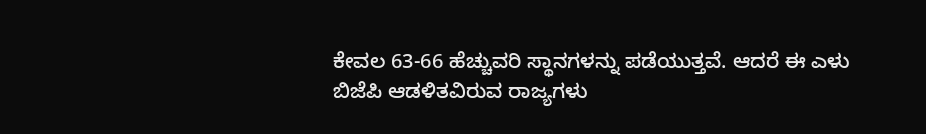ಕೇವಲ 63-66 ಹೆಚ್ಚುವರಿ ಸ್ಥಾನಗಳನ್ನು ಪಡೆಯುತ್ತವೆ. ಆದರೆ ಈ ಎಳು ಬಿಜೆಪಿ ಆಡಳಿತವಿರುವ ರಾಜ್ಯಗಳು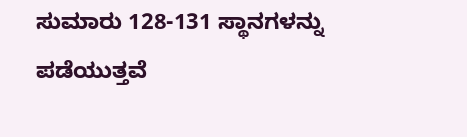ಸುಮಾರು 128-131 ಸ್ಥಾನಗಳನ್ನು ಪಡೆಯುತ್ತವೆ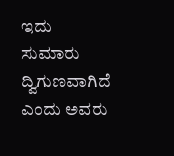ಇದು ಸುಮಾರು ದ್ವಿಗುಣವಾಗಿದೆ ಎಂದು ಅವರು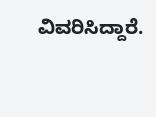ವಿವರಿಸಿದ್ದಾರೆ.